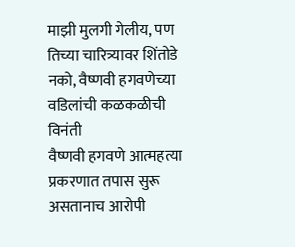माझी मुलगी गेलीय, पण तिच्या चारित्र्यावर शिंतोडे नको, वैष्णवी हगवणेच्या वडिलांची कळकळीची विनंती
वैष्णवी हगवणे आत्महत्या प्रकरणात तपास सुरू असतानाच आरोपी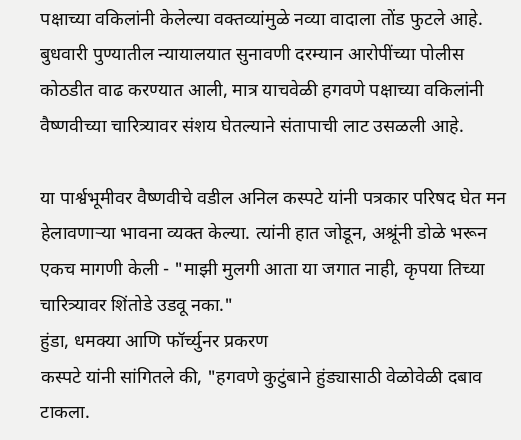पक्षाच्या वकिलांनी केलेल्या वक्तव्यांमुळे नव्या वादाला तोंड फुटले आहे. बुधवारी पुण्यातील न्यायालयात सुनावणी दरम्यान आरोपींच्या पोलीस कोठडीत वाढ करण्यात आली, मात्र याचवेळी हगवणे पक्षाच्या वकिलांनी वैष्णवीच्या चारित्र्यावर संशय घेतल्याने संतापाची लाट उसळली आहे.

या पार्श्वभूमीवर वैष्णवीचे वडील अनिल कस्पटे यांनी पत्रकार परिषद घेत मन हेलावणाऱ्या भावना व्यक्त केल्या. त्यांनी हात जोडून, अश्रूंनी डोळे भरून एकच मागणी केली - "माझी मुलगी आता या जगात नाही, कृपया तिच्या चारित्र्यावर शिंतोडे उडवू नका."
हुंडा, धमक्या आणि फॉर्च्युनर प्रकरण
कस्पटे यांनी सांगितले की, "हगवणे कुटुंबाने हुंड्यासाठी वेळोवेळी दबाव टाकला.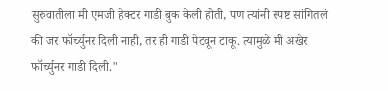सुरुवातीला मी एमजी हेक्टर गाडी बुक केली होती, पण त्यांनी स्पष्ट सांगितलं की जर फॉर्च्युनर दिली नाही, तर ही गाडी पेटवून टाकू. त्यामुळे मी अखेर फॉर्च्युनर गाडी दिली."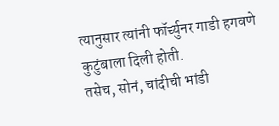त्यानुसार त्यांनी फॉर्च्युनर गाडी हगवणे कुटुंबाला दिली होती.
तसेच, सोनं, चांदीची भांडी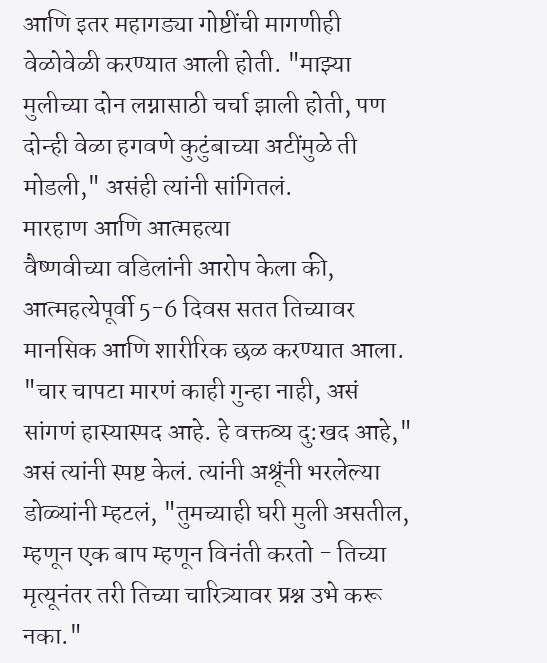आणि इतर महागड्या गोष्टींची मागणीही वेळोवेळी करण्यात आली होती. "माझ्या मुलीच्या दोन लग्नासाठी चर्चा झाली होती, पण दोन्ही वेळा हगवणे कुटुंबाच्या अटींमुळे ती मोडली," असंही त्यांनी सांगितलं.
मारहाण आणि आत्महत्या
वैष्णवीच्या वडिलांनी आरोप केला की, आत्महत्येपूर्वी 5-6 दिवस सतत तिच्यावर मानसिक आणि शारीरिक छळ करण्यात आला. "चार चापटा मारणं काही गुन्हा नाही, असं सांगणं हास्यास्पद आहे. हे वक्तव्य दु:खद आहे," असं त्यांनी स्पष्ट केलं. त्यांनी अश्रूंनी भरलेल्या डोळ्यांनी म्हटलं, "तुमच्याही घरी मुली असतील, म्हणून एक बाप म्हणून विनंती करतो - तिच्या मृत्यूनंतर तरी तिच्या चारित्र्यावर प्रश्न उभे करू नका."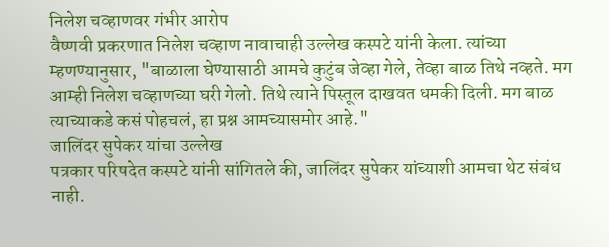निलेश चव्हाणवर गंभीर आरोप
वैष्णवी प्रकरणात निलेश चव्हाण नावाचाही उल्लेख कस्पटे यांनी केला. त्यांच्या म्हणण्यानुसार, "बाळाला घेण्यासाठी आमचे कुटुंब जेव्हा गेले, तेव्हा बाळ तिथे नव्हते. मग आम्ही निलेश चव्हाणच्या घरी गेलो. तिथे त्याने पिस्तूल दाखवत धमकी दिली. मग बाळ त्याच्याकडे कसं पोहचलं, हा प्रश्न आमच्यासमोर आहे."
जालिंदर सुपेकर यांचा उल्लेख
पत्रकार परिषदेत कस्पटे यांनी सांगितले की, जालिंदर सुपेकर यांच्याशी आमचा थेट संबंध नाही.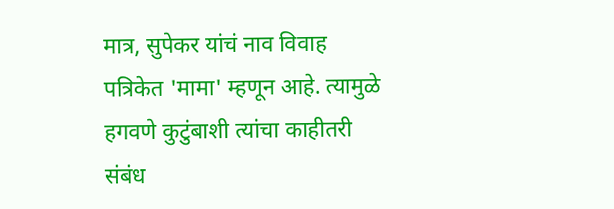मात्र, सुपेकर यांचं नाव विवाह पत्रिकेत 'मामा' म्हणून आहे. त्यामुळे हगवणे कुटुंबाशी त्यांचा काहीतरी संबंध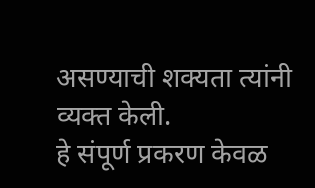असण्याची शक्यता त्यांनी व्यक्त केली.
हे संपूर्ण प्रकरण केवळ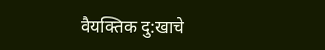वैयक्तिक दु:खाचे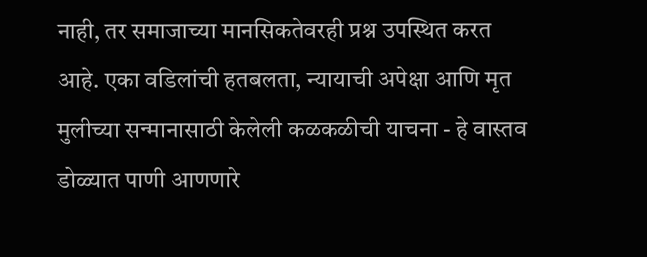नाही, तर समाजाच्या मानसिकतेवरही प्रश्न उपस्थित करत आहे. एका वडिलांची हतबलता, न्यायाची अपेक्षा आणि मृत मुलीच्या सन्मानासाठी केलेली कळकळीची याचना - हे वास्तव डोळ्यात पाणी आणणारे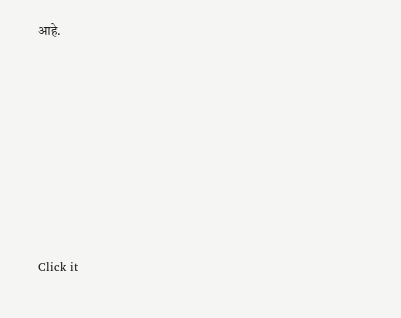आहे.












Click it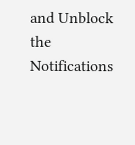and Unblock the Notifications